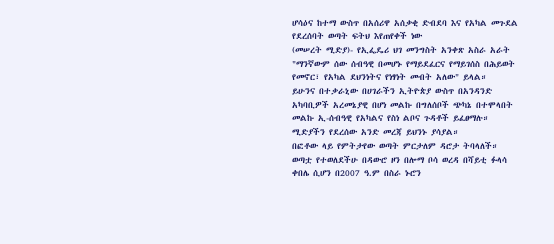ሆሳዕና ከተማ ውስጥ በአሰሪዋ አሰቃቂ ድብደባ እና የአካል መጉደል የደረሰባት ወጣት ፍትህ እየጠየቀች ነው
(መሠረት ሚድያ)- የኢፌዴሪ ህገ መንግስት አንቀጽ አስራ አራት "ማንኛውም ሰው ሰብዓዊ በመሆኑ የማይደፈርና የማይገሰስ በሕይወት የመኖር፣ የአካል ደህንነትና የነፃነት መብት አለው" ይላል።
ይሁንና በተቃራኒው በሀገራችን ኢትዮጵያ ውስጥ በአንዳንድ አካባቢዎች አረመኔያዊ በሆነ መልኩ በግለሰቦች ጭካኔ በተሞላበት መልኩ ኢ-ሰብዓዊ የአካልና የስነ ልቦና ጉዳቶች ይፈፀማሉ።
ሚድያችን የደረሰው አንድ መረጃ ይህንኑ ያሳያል።
በፎቶው ላይ የምትታየው ወጣት ምርታለም ዳሮታ ትባላለች። ወጣቷ የተወለደችሁ በዳውሮ ዞን በሎማ ቦሳ ወረዳ በሻይቲ ፉላሳ ቀበሌ ሲሆን በ2007 ዓ.ም በስራ ኑሮን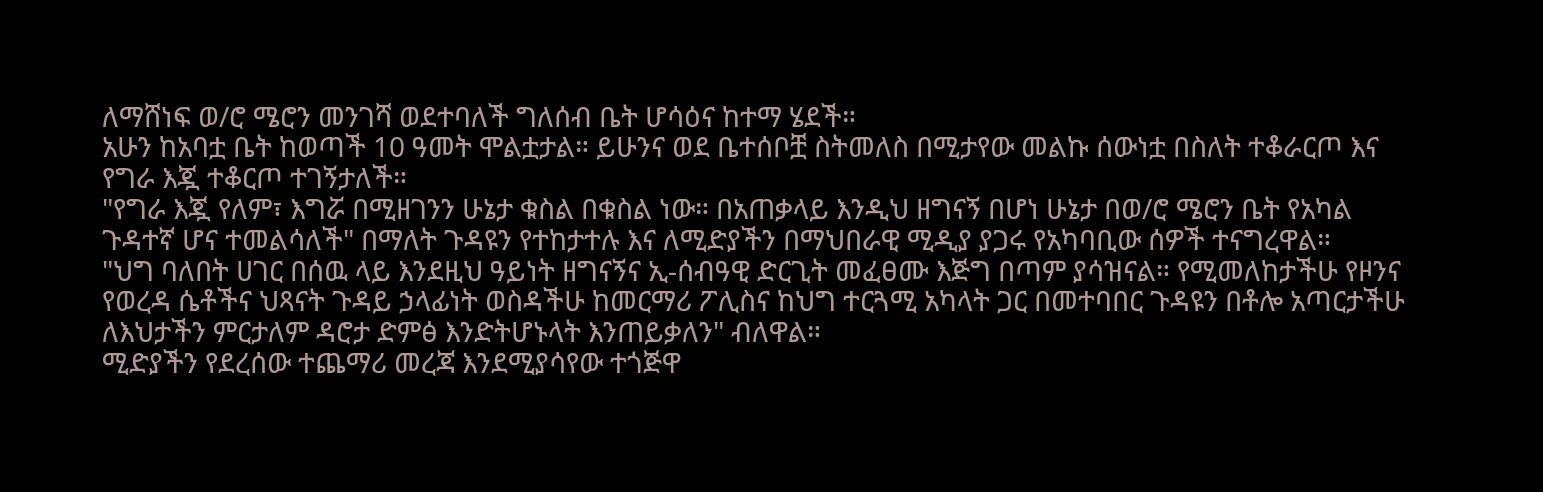ለማሸነፍ ወ/ሮ ሜሮን መንገሻ ወደተባለች ግለሰብ ቤት ሆሳዕና ከተማ ሄደች።
አሁን ከአባቷ ቤት ከወጣች 10 ዓመት ሞልቷታል። ይሁንና ወደ ቤተሰቦቿ ስትመለስ በሚታየው መልኩ ሰውነቷ በስለት ተቆራርጦ እና የግራ እጇ ተቆርጦ ተገኝታለች።
"የግራ እጇ የለም፣ እግሯ በሚዘገንን ሁኔታ ቁስል በቁስል ነው። በአጠቃላይ እንዲህ ዘግናኝ በሆነ ሁኔታ በወ/ሮ ሜሮን ቤት የአካል ጉዳተኛ ሆና ተመልሳለች" በማለት ጉዳዩን የተከታተሉ እና ለሚድያችን በማህበራዊ ሚዲያ ያጋሩ የአካባቢው ሰዎች ተናግረዋል።
"ህግ ባለበት ሀገር በሰዉ ላይ እንደዚህ ዓይነት ዘግናኝና ኢ-ሰብዓዊ ድርጊት መፈፀሙ እጅግ በጣም ያሳዝናል። የሚመለከታችሁ የዞንና የወረዳ ሴቶችና ህጻናት ጉዳይ ኃላፊነት ወስዳችሁ ከመርማሪ ፖሊስና ከህግ ተርጓሚ አካላት ጋር በመተባበር ጉዳዩን በቶሎ አጣርታችሁ ለእህታችን ምርታለም ዳሮታ ድምፅ እንድትሆኑላት እንጠይቃለን" ብለዋል።
ሚድያችን የደረሰው ተጨማሪ መረጃ እንደሚያሳየው ተጎጅዋ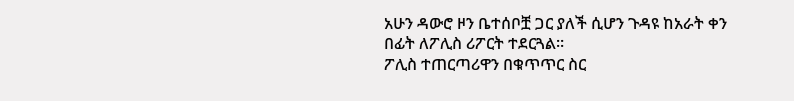አሁን ዳውሮ ዞን ቤተሰቦቿ ጋር ያለች ሲሆን ጉዳዩ ከአራት ቀን በፊት ለፖሊስ ሪፖርት ተደርጓል።
ፖሊስ ተጠርጣሪዋን በቁጥጥር ስር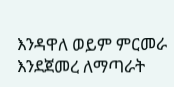እንዳዋለ ወይም ምርመራ እንደጀመረ ለማጣራት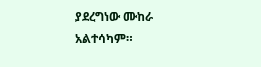ያደረግነው ሙከራ አልተሳካም።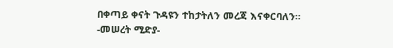በቀጣይ ቀናት ጉዳዩን ተከታትለን መረጃ እናቀርባለን።
-መሠረት ሚድያ-